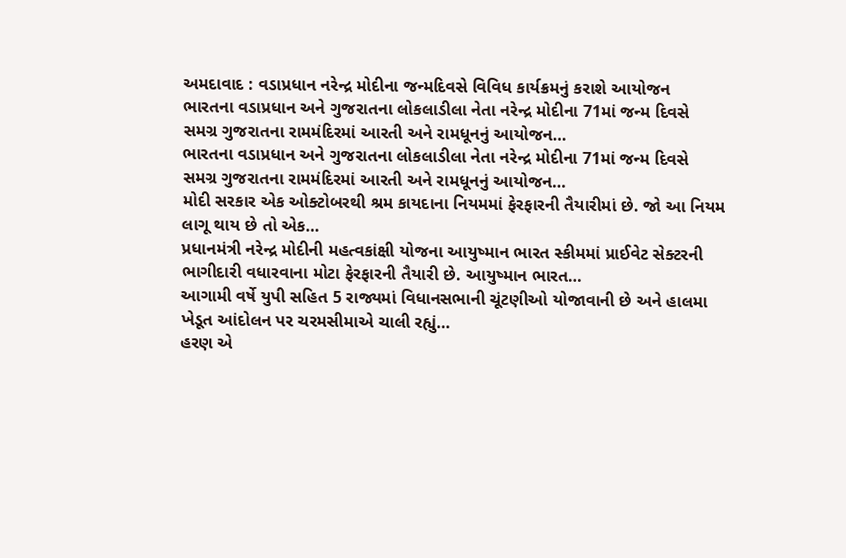અમદાવાદ : વડાપ્રધાન નરેન્દ્ર મોદીના જન્મદિવસે વિવિધ કાર્યક્રમનું કરાશે આયોજન
ભારતના વડાપ્રધાન અને ગુજરાતના લોકલાડીલા નેતા નરેન્દ્ર મોદીના 71માં જન્મ દિવસે સમગ્ર ગુજરાતના રામમંદિરમાં આરતી અને રામધૂનનું આયોજન…
ભારતના વડાપ્રધાન અને ગુજરાતના લોકલાડીલા નેતા નરેન્દ્ર મોદીના 71માં જન્મ દિવસે સમગ્ર ગુજરાતના રામમંદિરમાં આરતી અને રામધૂનનું આયોજન…
મોદી સરકાર એક ઓક્ટોબરથી શ્રમ કાયદાના નિયમમાં ફેરફારની તૈયારીમાં છે. જો આ નિયમ લાગૂ થાય છે તો એક…
પ્રધાનમંત્રી નરેન્દ્ર મોદીની મહત્વકાંક્ષી યોજના આયુષ્માન ભારત સ્કીમમાં પ્રાઈવેટ સેક્ટરની ભાગીદારી વધારવાના મોટા ફેરફારની તૈયારી છે. આયુષ્માન ભારત…
આગામી વર્ષે યુપી સહિત 5 રાજ્યમાં વિધાનસભાની ચૂંટણીઓ યોજાવાની છે અને હાલમા ખેડૂત આંદોલન પર ચરમસીમાએ ચાલી રહ્યું…
હરણ એ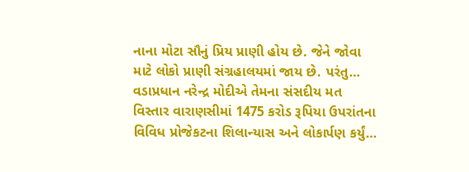નાના મોટા સૌનું પ્રિય પ્રાણી હોય છે. જેને જોવા માટે લોકો પ્રાણી સંગ્રહાલયમાં જાય છે. પરંતુ…
વડાપ્રધાન નરેન્દ્ર મોદીએ તેમના સંસદીય મત વિસ્તાર વારાણસીમાં 1475 કરોડ રૂપિયા ઉપરાંતના વિવિધ પ્રોજેકટના શિલાન્યાસ અને લોકાર્પણ કર્યું…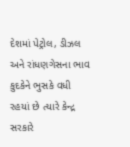દેશમાં પેટ્રોલ, ડીઝલ અને રાંધણગેસના ભાવ કુદકેને ભુસકે વધી રહયાં છે ત્યારે કેન્દ્ર સરકારે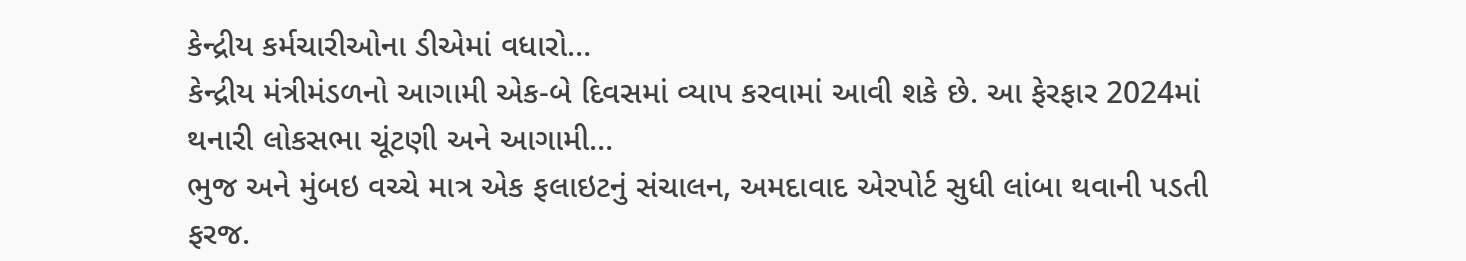કેન્દ્રીય કર્મચારીઓના ડીએમાં વધારો…
કેન્દ્રીય મંત્રીમંડળનો આગામી એક-બે દિવસમાં વ્યાપ કરવામાં આવી શકે છે. આ ફેરફાર 2024માં થનારી લોકસભા ચૂંટણી અને આગામી…
ભુજ અને મુંબઇ વચ્ચે માત્ર એક ફલાઇટનું સંચાલન, અમદાવાદ એરપોર્ટ સુધી લાંબા થવાની પડતી ફરજ.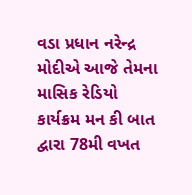વડા પ્રધાન નરેન્દ્ર મોદીએ આજે તેમના માસિક રેડિયો કાર્યક્રમ મન કી બાત દ્વારા 78મી વખત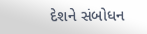દેશને સંબોધન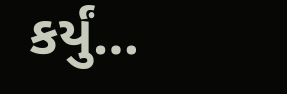કર્યું…